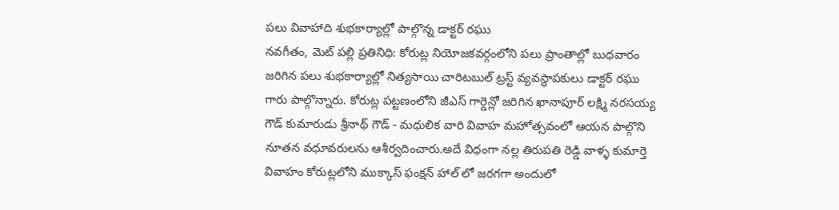పలు వివాహాది శుభకార్యాల్లో పాల్గొన్న డాక్టర్ రఘు
నవగీతం, మెట్ పల్లి ప్రతినిధి: కోరుట్ల నియోజకవర్గంలోని పలు ప్రాంతాల్లో బుధవారం జరిగిన పలు శుభకార్యాల్లో నిత్యసాయి చారిటబుల్ ట్రస్ట్ వ్యవస్థాపకులు డాక్టర్ రఘు గారు పాల్గొన్నారు. కోరుట్ల పట్టణంలోని జీఎస్ గార్డెన్లో జరిగిన ఖానాపూర్ లక్ష్మి నరసయ్య గౌడ్ కుమారుడు శ్రీనాథ్ గౌడ్ - మధులిక వారి వివాహ మహోత్సవంలో ఆయన పాల్గొని నూతన వధూవరులను ఆశీర్వదించారు.అదే విధంగా నల్ల తిరుపతి రెడ్డి వాళ్ళ కుమార్తె వివాహం కోరుట్లలోని ముక్కాస్ ఫంక్షన్ హాల్ లో జరగగా అందులో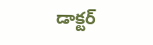డాక్టర్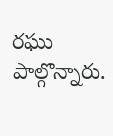రఘు పాల్గొన్నారు.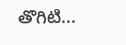తొగిటి...